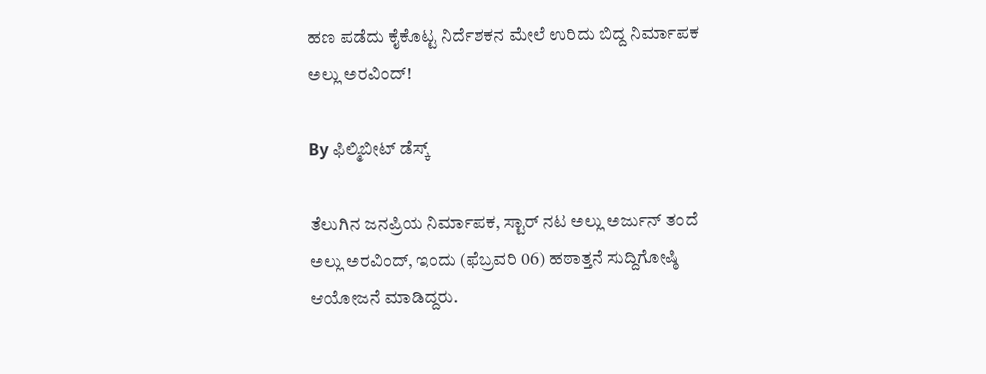ಹಣ ಪಡೆದು ಕೈಕೊಟ್ಟ ನಿರ್ದೆಶಕನ ಮೇಲೆ ಉರಿದು ಬಿದ್ದ ನಿರ್ಮಾಪಕ ಅಲ್ಲು ಅರವಿಂದ್!

By ಫಿಲ್ಮಿಬೀಟ್ ಡೆಸ್ಕ್

ತೆಲುಗಿನ ಜನಪ್ರಿಯ ನಿರ್ಮಾಪಕ, ಸ್ಟಾರ್ ನಟ ಅಲ್ಲು ಅರ್ಜುನ್ ತಂದೆ ಅಲ್ಲು ಅರವಿಂದ್, ಇಂದು (ಫೆಬ್ರವರಿ 06) ಹಠಾತ್ತನೆ ಸುದ್ದಿಗೋಷ್ಠಿ ಆಯೋಜನೆ ಮಾಡಿದ್ದರು.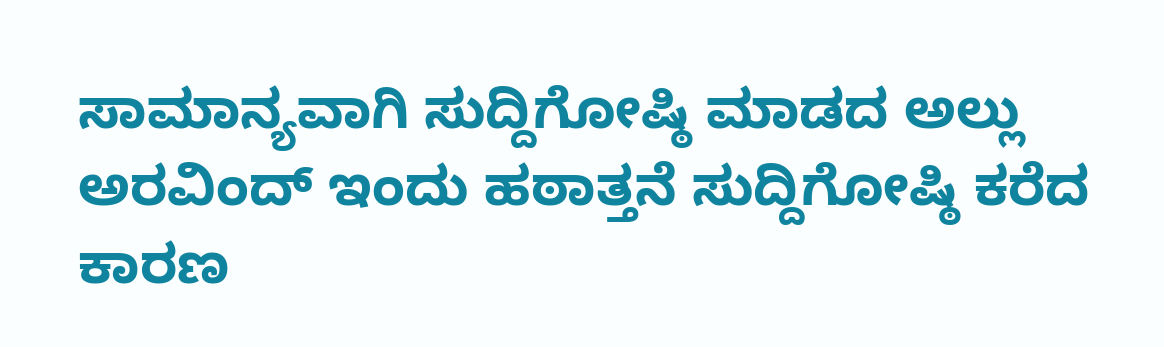ಸಾಮಾನ್ಯವಾಗಿ ಸುದ್ದಿಗೋಷ್ಠಿ ಮಾಡದ ಅಲ್ಲು ಅರವಿಂದ್ ಇಂದು ಹಠಾತ್ತನೆ ಸುದ್ದಿಗೋಷ್ಠಿ ಕರೆದ ಕಾರಣ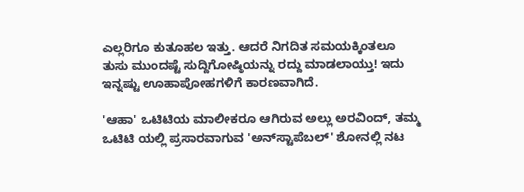ಎಲ್ಲರಿಗೂ ಕುತೂಹಲ ಇತ್ತು. ಆದರೆ ನಿಗದಿತ ಸಮಯಕ್ಕಿಂತಲೂ ತುಸು ಮುಂದಷ್ಟೆ ಸುದ್ದಿಗೋಷ್ಠಿಯನ್ನು ರದ್ದು ಮಾಡಲಾಯ್ತು! ಇದು ಇನ್ನಷ್ಟು ಊಹಾಪೋಹಗಳಿಗೆ ಕಾರಣವಾಗಿದೆ.

'ಆಹಾ' ಒಟಿಟಿಯ ಮಾಲೀಕರೂ ಆಗಿರುವ ಅಲ್ಲು ಅರವಿಂದ್, ತಮ್ಮ ಒಟಿಟಿ ಯಲ್ಲಿ ಪ್ರಸಾರವಾಗುವ 'ಅನ್‌ಸ್ಟಾಪೆಬಲ್' ಶೋನಲ್ಲಿ ನಟ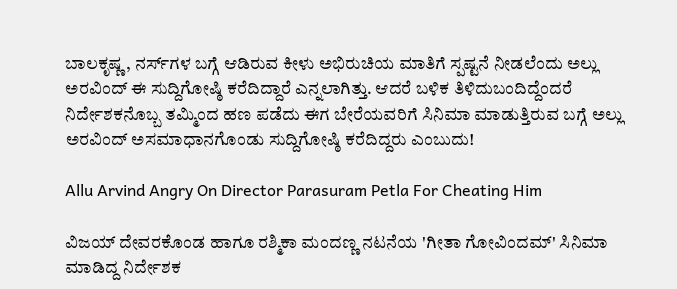ಬಾಲಕೃಷ್ಣ, ನರ್ಸ್‌ಗಳ ಬಗ್ಗೆ ಆಡಿರುವ ಕೀಳು ಅಭಿರುಚಿಯ ಮಾತಿಗೆ ಸ್ಪಷ್ಟನೆ ನೀಡಲೆಂದು ಅಲ್ಲು ಅರವಿಂದ್ ಈ ಸುದ್ದಿಗೋಷ್ಠಿ ಕರೆದಿದ್ದಾರೆ ಎನ್ನಲಾಗಿತ್ತು. ಆದರೆ ಬಳಿಕ ತಿಳಿದುಬಂದಿದ್ದೆಂದರೆ ನಿರ್ದೇಶಕನೊಬ್ಬ ತಮ್ಮಿಂದ ಹಣ ಪಡೆದು ಈಗ ಬೇರೆಯವರಿಗೆ ಸಿನಿಮಾ ಮಾಡುತ್ತಿರುವ ಬಗ್ಗೆ ಅಲ್ಲು ಅರವಿಂದ್ ಅಸಮಾಧಾನಗೊಂಡು ಸುದ್ದಿಗೋಷ್ಠಿ ಕರೆದಿದ್ದರು ಎಂಬುದು!

Allu Arvind Angry On Director Parasuram Petla For Cheating Him

ವಿಜಯ್ ದೇವರಕೊಂಡ ಹಾಗೂ ರಶ್ಮಿಕಾ ಮಂದಣ್ಣ ನಟನೆಯ 'ಗೀತಾ ಗೋವಿಂದಮ್' ಸಿನಿಮಾ ಮಾಡಿದ್ದ ನಿರ್ದೇಶಕ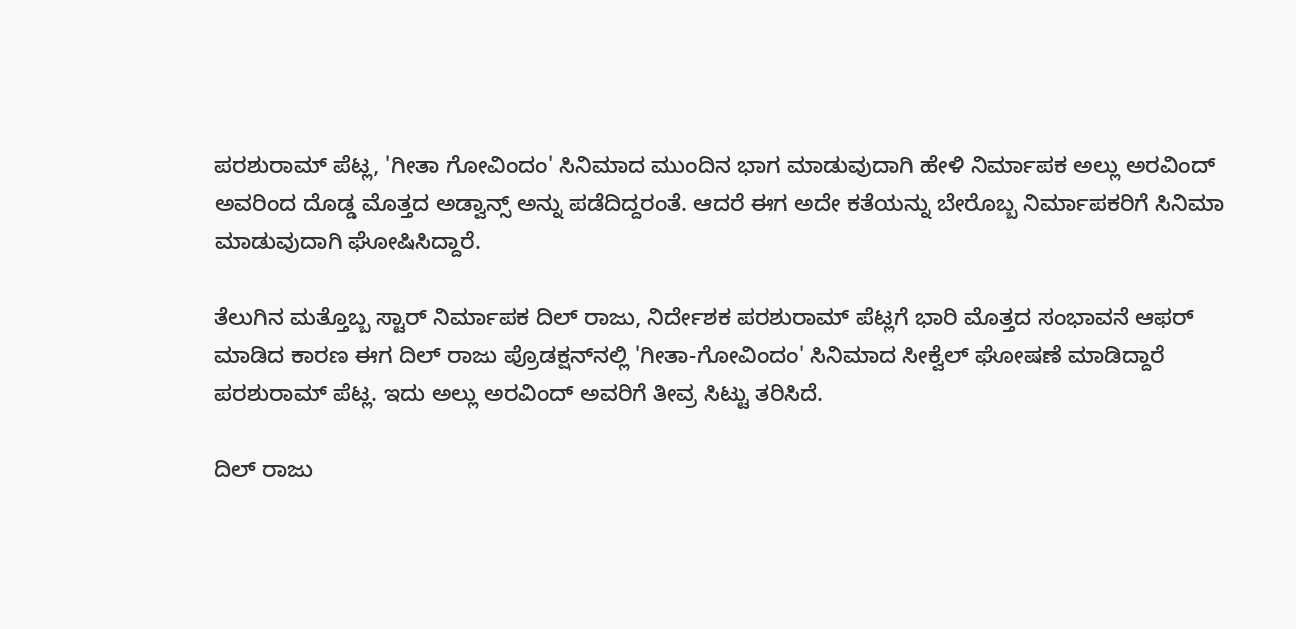ಪರಶುರಾಮ್ ಪೆಟ್ಲ, 'ಗೀತಾ ಗೋವಿಂದಂ' ಸಿನಿಮಾದ ಮುಂದಿನ ಭಾಗ ಮಾಡುವುದಾಗಿ ಹೇಳಿ ನಿರ್ಮಾಪಕ ಅಲ್ಲು ಅರವಿಂದ್ ಅವರಿಂದ ದೊಡ್ಡ ಮೊತ್ತದ ಅಡ್ವಾನ್ಸ್ ಅನ್ನು ಪಡೆದಿದ್ದರಂತೆ. ಆದರೆ ಈಗ ಅದೇ ಕತೆಯನ್ನು ಬೇರೊಬ್ಬ ನಿರ್ಮಾಪಕರಿಗೆ ಸಿನಿಮಾ ಮಾಡುವುದಾಗಿ ಘೋಷಿಸಿದ್ದಾರೆ.

ತೆಲುಗಿನ ಮತ್ತೊಬ್ಬ ಸ್ಟಾರ್ ನಿರ್ಮಾಪಕ ದಿಲ್ ರಾಜು, ನಿರ್ದೇಶಕ ಪರಶುರಾಮ್ ಪೆಟ್ಲಗೆ ಭಾರಿ ಮೊತ್ತದ ಸಂಭಾವನೆ ಆಫರ್ ಮಾಡಿದ ಕಾರಣ ಈಗ ದಿಲ್ ರಾಜು ಪ್ರೊಡಕ್ಷನ್‌ನಲ್ಲಿ 'ಗೀತಾ-ಗೋವಿಂದಂ' ಸಿನಿಮಾದ ಸೀಕ್ವೆಲ್ ಘೋಷಣೆ ಮಾಡಿದ್ದಾರೆ ಪರಶುರಾಮ್ ಪೆಟ್ಲ. ಇದು ಅಲ್ಲು ಅರವಿಂದ್ ಅವರಿಗೆ ತೀವ್ರ ಸಿಟ್ಟು ತರಿಸಿದೆ.

ದಿಲ್ ರಾಜು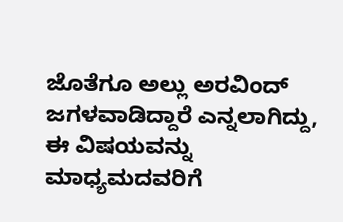ಜೊತೆಗೂ ಅಲ್ಲು ಅರವಿಂದ್ ಜಗಳವಾಡಿದ್ದಾರೆ ಎನ್ನಲಾಗಿದ್ದು, ಈ ವಿಷಯವನ್ನು ಮಾಧ್ಯಮದವರಿಗೆ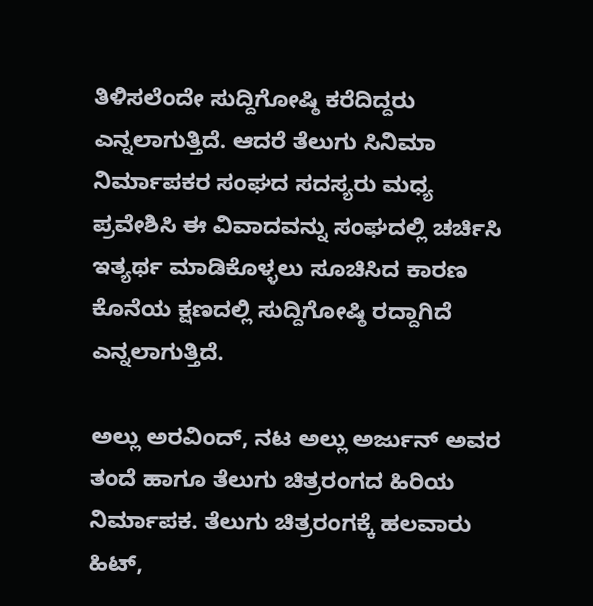ತಿಳಿಸಲೆಂದೇ ಸುದ್ದಿಗೋಷ್ಠಿ ಕರೆದಿದ್ದರು ಎನ್ನಲಾಗುತ್ತಿದೆ. ಆದರೆ ತೆಲುಗು ಸಿನಿಮಾ ನಿರ್ಮಾಪಕರ ಸಂಘದ ಸದಸ್ಯರು ಮಧ್ಯ ಪ್ರವೇಶಿಸಿ ಈ ವಿವಾದವನ್ನು ಸಂಘದಲ್ಲಿ ಚರ್ಚಿಸಿ ಇತ್ಯರ್ಥ ಮಾಡಿಕೊಳ್ಳಲು ಸೂಚಿಸಿದ ಕಾರಣ ಕೊನೆಯ ಕ್ಷಣದಲ್ಲಿ ಸುದ್ದಿಗೋಷ್ಠಿ ರದ್ದಾಗಿದೆ ಎನ್ನಲಾಗುತ್ತಿದೆ.

ಅಲ್ಲು ಅರವಿಂದ್, ನಟ ಅಲ್ಲು ಅರ್ಜುನ್ ಅವರ ತಂದೆ ಹಾಗೂ ತೆಲುಗು ಚಿತ್ರರಂಗದ ಹಿರಿಯ ನಿರ್ಮಾಪಕ. ತೆಲುಗು ಚಿತ್ರರಂಗಕ್ಕೆ ಹಲವಾರು ಹಿಟ್,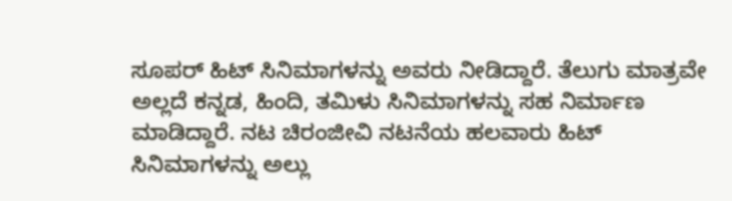ಸೂಪರ್ ಹಿಟ್ ಸಿನಿಮಾಗಳನ್ನು ಅವರು ನೀಡಿದ್ದಾರೆ. ತೆಲುಗು ಮಾತ್ರವೇ ಅಲ್ಲದೆ ಕನ್ನಡ, ಹಿಂದಿ, ತಮಿಳು ಸಿನಿಮಾಗಳನ್ನು ಸಹ ನಿರ್ಮಾಣ ಮಾಡಿದ್ದಾರೆ. ನಟ ಚಿರಂಜೀವಿ ನಟನೆಯ ಹಲವಾರು ಹಿಟ್ ಸಿನಿಮಾಗಳನ್ನು ಅಲ್ಲು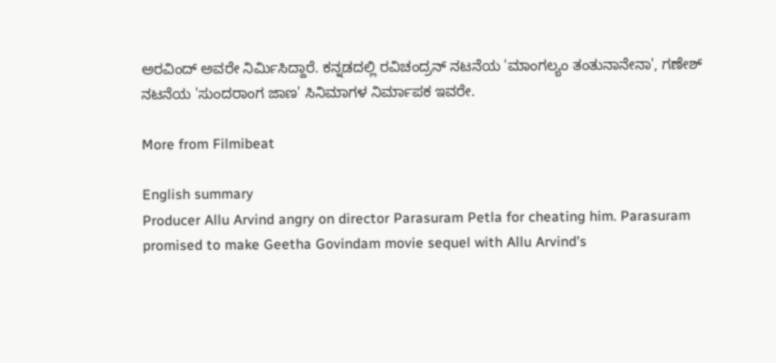ಅರವಿಂದ್ ಅವರೇ ನಿರ್ಮಿಸಿದ್ದಾರೆ. ಕನ್ನಡದಲ್ಲಿ ರವಿಚಂದ್ರನ್ ನಟನೆಯ 'ಮಾಂಗಲ್ಯಂ ತಂತುನಾನೇನಾ', ಗಣೇಶ್ ನಟನೆಯ 'ಸುಂದರಾಂಗ ಜಾಣ' ಸಿನಿಮಾಗಳ ನಿರ್ಮಾಪಕ ಇವರೇ.

More from Filmibeat

English summary
Producer Allu Arvind angry on director Parasuram Petla for cheating him. Parasuram promised to make Geetha Govindam movie sequel with Allu Arvind's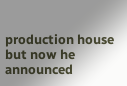production house but now he announced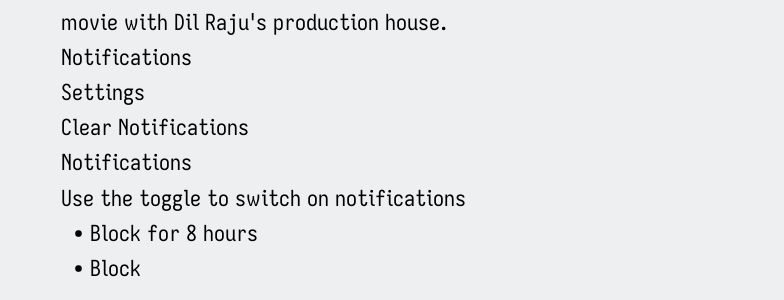movie with Dil Raju's production house.
Notifications
Settings
Clear Notifications
Notifications
Use the toggle to switch on notifications
  • Block for 8 hours
  • Block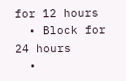for 12 hours
  • Block for 24 hours
  •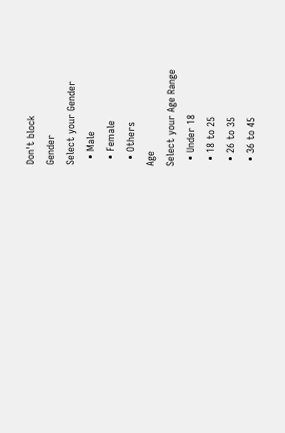Don't block
Gender
Select your Gender
  • Male
  • Female
  • Others
Age
Select your Age Range
  • Under 18
  • 18 to 25
  • 26 to 35
  • 36 to 45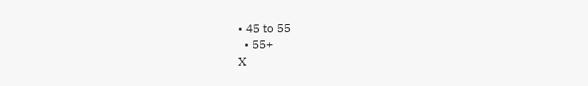• 45 to 55
  • 55+
X